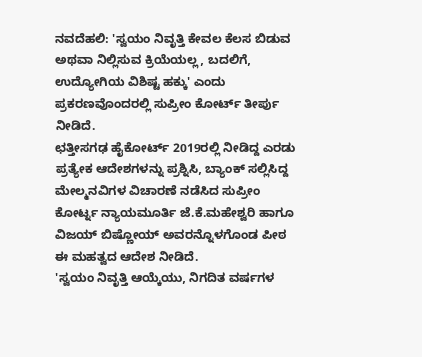ನವದೆಹಲಿ: 'ಸ್ವಯಂ ನಿವೃತ್ತಿ ಕೇವಲ ಕೆಲಸ ಬಿಡುವ ಅಥವಾ ನಿಲ್ಲಿಸುವ ಕ್ರಿಯೆಯಲ್ಲ, ಬದಲಿಗೆ, ಉದ್ಯೋಗಿಯ ವಿಶಿಷ್ಟ ಹಕ್ಕು' ಎಂದು ಪ್ರಕರಣವೊಂದರಲ್ಲಿ ಸುಪ್ರೀಂ ಕೋರ್ಟ್ ತೀರ್ಪು ನೀಡಿದೆ.
ಛತ್ತೀಸಗಢ ಹೈಕೋರ್ಟ್ 2019ರಲ್ಲಿ ನೀಡಿದ್ದ ಎರಡು ಪ್ರತ್ಯೇಕ ಆದೇಶಗಳನ್ನು ಪ್ರಶ್ನಿಸಿ, ಬ್ಯಾಂಕ್ ಸಲ್ಲಿಸಿದ್ದ ಮೇಲ್ಮನವಿಗಳ ವಿಚಾರಣೆ ನಡೆಸಿದ ಸುಪ್ರೀಂ ಕೋರ್ಟ್ನ ನ್ಯಾಯಮೂರ್ತಿ ಜೆ.ಕೆ.ಮಹೇಶ್ವರಿ ಹಾಗೂ ವಿಜಯ್ ಬಿಷ್ಣೋಯ್ ಅವರನ್ನೊಳಗೊಂಡ ಪೀಠ ಈ ಮಹತ್ವದ ಆದೇಶ ನೀಡಿದೆ.
'ಸ್ವಯಂ ನಿವೃತ್ತಿ ಆಯ್ಕೆಯು, ನಿಗದಿತ ವರ್ಷಗಳ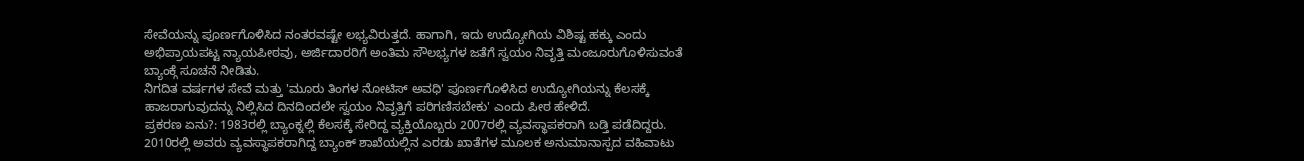ಸೇವೆಯನ್ನು ಪೂರ್ಣಗೊಳಿಸಿದ ನಂತರವಷ್ಟೇ ಲಭ್ಯವಿರುತ್ತದೆ. ಹಾಗಾಗಿ, ಇದು ಉದ್ಯೋಗಿಯ ವಿಶಿಷ್ಟ ಹಕ್ಕು ಎಂದು ಅಭಿಪ್ರಾಯಪಟ್ಟ ನ್ಯಾಯಪೀಠವು, ಅರ್ಜಿದಾರರಿಗೆ ಅಂತಿಮ ಸೌಲಭ್ಯಗಳ ಜತೆಗೆ ಸ್ವಯಂ ನಿವೃತ್ತಿ ಮಂಜೂರುಗೊಳಿಸುವಂತೆ ಬ್ಯಾಂಕ್ಗೆ ಸೂಚನೆ ನೀಡಿತು.
ನಿಗದಿತ ವರ್ಷಗಳ ಸೇವೆ ಮತ್ತು 'ಮೂರು ತಿಂಗಳ ನೋಟಿಸ್ ಅವಧಿ' ಪೂರ್ಣಗೊಳಿಸಿದ ಉದ್ಯೋಗಿಯನ್ನು ಕೆಲಸಕ್ಕೆ ಹಾಜರಾಗುವುದನ್ನು ನಿಲ್ಲಿಸಿದ ದಿನದಿಂದಲೇ ಸ್ವಯಂ ನಿವೃತ್ತಿಗೆ ಪರಿಗಣಿಸಬೇಕು' ಎಂದು ಪೀಠ ಹೇಳಿದೆ.
ಪ್ರಕರಣ ಏನು?: 1983ರಲ್ಲಿ ಬ್ಯಾಂಕ್ನಲ್ಲಿ ಕೆಲಸಕ್ಕೆ ಸೇರಿದ್ದ ವ್ಯಕ್ತಿಯೊಬ್ಬರು 2007ರಲ್ಲಿ ವ್ಯವಸ್ಥಾಪಕರಾಗಿ ಬಡ್ತಿ ಪಡೆದಿದ್ದರು. 2010ರಲ್ಲಿ ಅವರು ವ್ಯವಸ್ಥಾಪಕರಾಗಿದ್ದ ಬ್ಯಾಂಕ್ ಶಾಖೆಯಲ್ಲಿನ ಎರಡು ಖಾತೆಗಳ ಮೂಲಕ ಅನುಮಾನಾಸ್ಪದ ವಹಿವಾಟು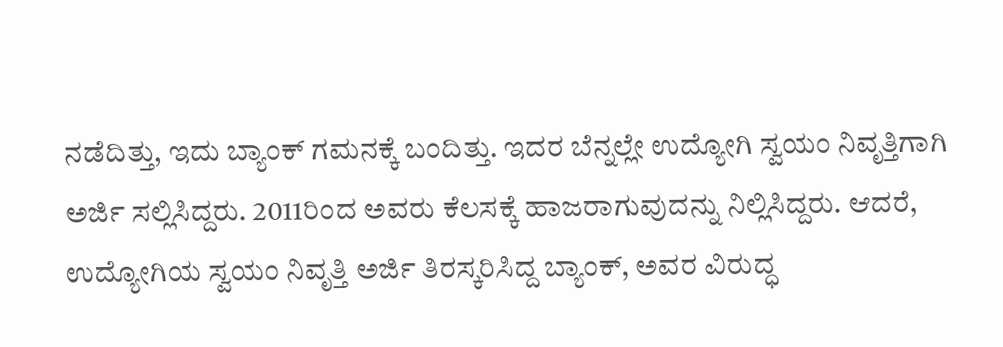ನಡೆದಿತ್ತು, ಇದು ಬ್ಯಾಂಕ್ ಗಮನಕ್ಕೆ ಬಂದಿತ್ತು. ಇದರ ಬೆನ್ನಲ್ಲೇ ಉದ್ಯೋಗಿ ಸ್ವಯಂ ನಿವೃತ್ತಿಗಾಗಿ ಅರ್ಜಿ ಸಲ್ಲಿಸಿದ್ದರು. 2011ರಿಂದ ಅವರು ಕೆಲಸಕ್ಕೆ ಹಾಜರಾಗುವುದನ್ನು ನಿಲ್ಲಿಸಿದ್ದರು. ಆದರೆ, ಉದ್ಯೋಗಿಯ ಸ್ವಯಂ ನಿವೃತ್ತಿ ಅರ್ಜಿ ತಿರಸ್ಕರಿಸಿದ್ದ ಬ್ಯಾಂಕ್, ಅವರ ವಿರುದ್ಧ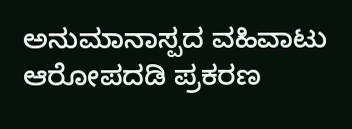ಅನುಮಾನಾಸ್ಪದ ವಹಿವಾಟು ಆರೋಪದಡಿ ಪ್ರಕರಣ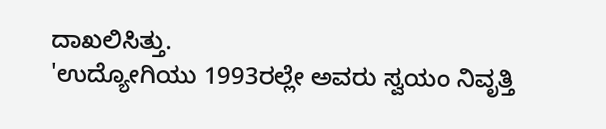ದಾಖಲಿಸಿತ್ತು.
'ಉದ್ಯೋಗಿಯು 1993ರಲ್ಲೇ ಅವರು ಸ್ವಯಂ ನಿವೃತ್ತಿ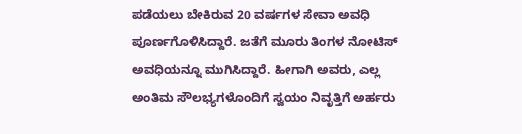ಪಡೆಯಲು ಬೇಕಿರುವ 20 ವರ್ಷಗಳ ಸೇವಾ ಅವಧಿ ಪೂರ್ಣಗೊಳಿಸಿದ್ದಾರೆ. ಜತೆಗೆ ಮೂರು ತಿಂಗಳ ನೋಟಿಸ್ ಅವಧಿಯನ್ನೂ ಮುಗಿಸಿದ್ದಾರೆ. ಹೀಗಾಗಿ ಅವರು, ಎಲ್ಲ ಅಂತಿಮ ಸೌಲಭ್ಯಗಳೊಂದಿಗೆ ಸ್ವಯಂ ನಿವೃತ್ತಿಗೆ ಅರ್ಹರು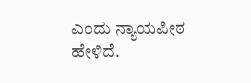ಎಂದು ನ್ಯಾಯಪೀಠ ಹೇಳಿದೆ.